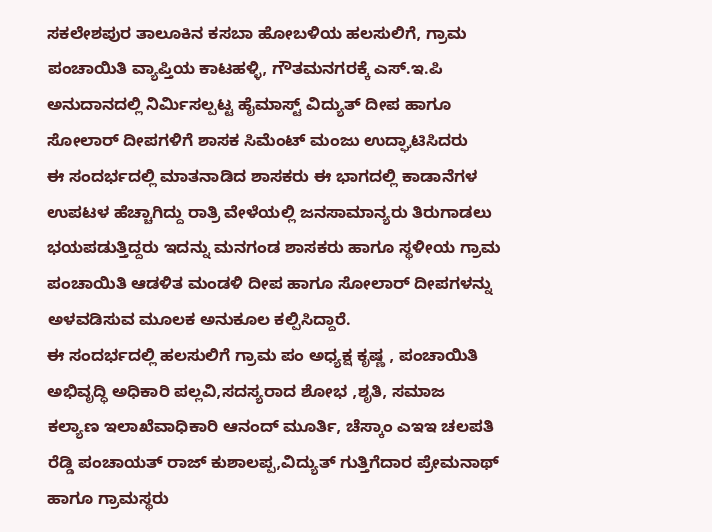ಸಕಲೇಶಪುರ ತಾಲೂಕಿನ ಕಸಬಾ ಹೋಬಳಿಯ ಹಲಸುಲಿಗೆ, ಗ್ರಾಮ ಪಂಚಾಯಿತಿ ವ್ಯಾಪ್ತಿಯ ಕಾಟಹಳ್ಳಿ, ಗೌತಮನಗರಕ್ಕೆ ಎಸ್.ಇ.ಪಿ ಅನುದಾನದಲ್ಲಿ ನಿರ್ಮಿಸಲ್ಪಟ್ಟ ಹೈಮಾಸ್ಟ್ ವಿದ್ಯುತ್ ದೀಪ ಹಾಗೂ ಸೋಲಾರ್ ದೀಪಗಳಿಗೆ ಶಾಸಕ ಸಿಮೆಂಟ್ ಮಂಜು ಉದ್ಘಾಟಿಸಿದರು
ಈ ಸಂದರ್ಭದಲ್ಲಿ ಮಾತನಾಡಿದ ಶಾಸಕರು ಈ ಭಾಗದಲ್ಲಿ ಕಾಡಾನೆಗಳ ಉಪಟಳ ಹೆಚ್ಚಾಗಿದ್ದು ರಾತ್ರಿ ವೇಳೆಯಲ್ಲಿ ಜನಸಾಮಾನ್ಯರು ತಿರುಗಾಡಲು ಭಯಪಡುತ್ತಿದ್ದರು ಇದನ್ನು ಮನಗಂಡ ಶಾಸಕರು ಹಾಗೂ ಸ್ಥಳೀಯ ಗ್ರಾಮ ಪಂಚಾಯಿತಿ ಆಡಳಿತ ಮಂಡಳಿ ದೀಪ ಹಾಗೂ ಸೋಲಾರ್ ದೀಪಗಳನ್ನು ಅಳವಡಿಸುವ ಮೂಲಕ ಅನುಕೂಲ ಕಲ್ಪಿಸಿದ್ದಾರೆ.
ಈ ಸಂದರ್ಭದಲ್ಲಿ ಹಲಸುಲಿಗೆ ಗ್ರಾಮ ಪಂ ಅಧ್ಯಕ್ಷ ಕೃಷ್ಣ , ಪಂಚಾಯಿತಿ ಅಭಿವೃದ್ಧಿ ಅಧಿಕಾರಿ ಪಲ್ಲವಿ,ಸದಸ್ಯರಾದ ಶೋಭ ,ಶೃತಿ, ಸಮಾಜ ಕಲ್ಯಾಣ ಇಲಾಖೆವಾಧಿಕಾರಿ ಆನಂದ್ ಮೂರ್ತಿ, ಚೆಸ್ಕಾಂ ಎಇಇ ಚಲಪತಿ ರೆಡ್ಡಿ ಪಂಚಾಯತ್ ರಾಜ್ ಕುಶಾಲಪ್ಪ,ವಿದ್ಯುತ್ ಗುತ್ತಿಗೆದಾರ ಪ್ರೇಮನಾಥ್ ಹಾಗೂ ಗ್ರಾಮಸ್ಥರು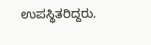ಉಪಸ್ಥಿತರಿದ್ದರು.